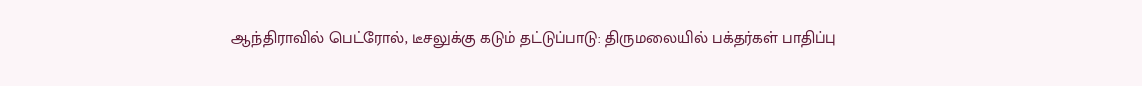ஆந்திராவில் பெட்ரோல், டீசலுக்கு கடும் தட்டுப்பாடு: திருமலையில் பக்தர்கள் பாதிப்பு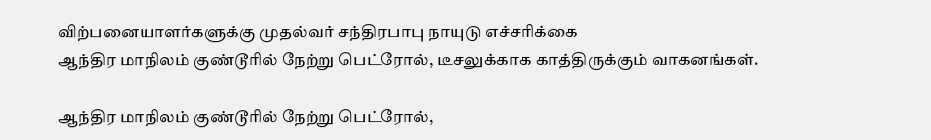விற்பனையாளர்களுக்கு முதல்வர் சந்திரபாபு நாயுடு எச்சரிக்கை
ஆந்திர மாநிலம் குண்டூரில் நேற்று பெட்ரோல், டீசலுக்காக காத்திருக்கும் வாகனங்கள்.

ஆந்திர மாநிலம் குண்டூரில் நேற்று பெட்ரோல்,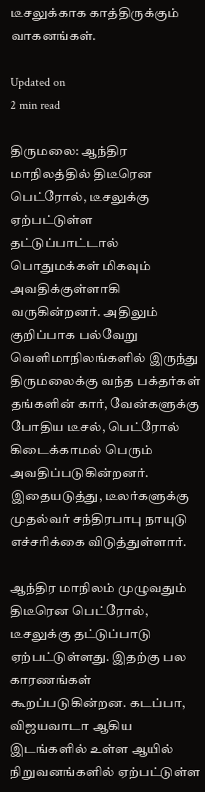டீசலுக்காக காத்திருக்கும் வாகனங்கள்.

Updated on
2 min read

திருமலை: ஆந்திர மாநிலத்தில் திடீரென பெட்ரோல், டீசலுக்கு ஏற்பட்டுள்ள தட்டுப்பாட்டால் பொதுமக்கள் மிகவும் அவதிக்குள்ளாகி வருகின்றனர். அதிலும் குறிப்பாக பல்வேறு வெளிமாநிலங்களில் இருந்து திருமலைக்கு வந்த பக்தர்கள் தங்களின் கார், வேன்களுக்கு போதிய டீசல், பெட்ரோல் கிடைக்காமல் பெரும் அவதிப்படுகின்றனர். இதையடுத்து, டீலர்களுக்கு முதல்வர் சந்திரபாபு நாயுடு எச்சரிக்கை விடுத்துள்ளார்.

ஆந்திர மாநிலம் முழுவதும் திடீரென பெட்ரோல், டீசலுக்கு தட்டுப்பாடு ஏற்பட்டுள்ளது. இதற்கு பல காரணங்கள் கூறப்படுகின்றன. கடப்பா, விஜயவாடா ஆகிய இடங்களில் உள்ள ஆயில் நிறுவனங்களில் ஏற்பட்டுள்ள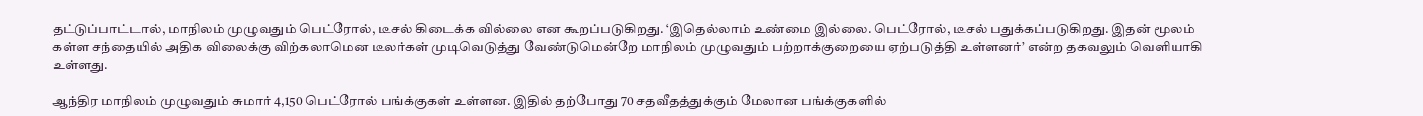தட்டுப்பாட்டால், மாநிலம் முழுவதும் பெட்ரோல், டீசல் கிடைக்க வில்லை என கூறப்படுகிறது. ‘இதெல்லாம் உண்மை இல்லை. பெட்ரோல், டீசல் பதுக்கப்படுகிறது. இதன் மூலம் கள்ள சந்தையில் அதிக விலைக்கு விற்கலாமென டீலர்கள் முடிவெடுத்து வேண்டுமென்றே மாநிலம் முழுவதும் பற்றாக்குறையை ஏற்படுத்தி உள்ளனர்’ என்ற தகவலும் வெளியாகி உள்ளது.

ஆந்திர மாநிலம் முழுவதும் சுமார் 4,150 பெட்ரோல் பங்க்குகள் உள்ளன. இதில் தற்போது 70 சதவீதத்துக்கும் மேலான பங்க்குகளில்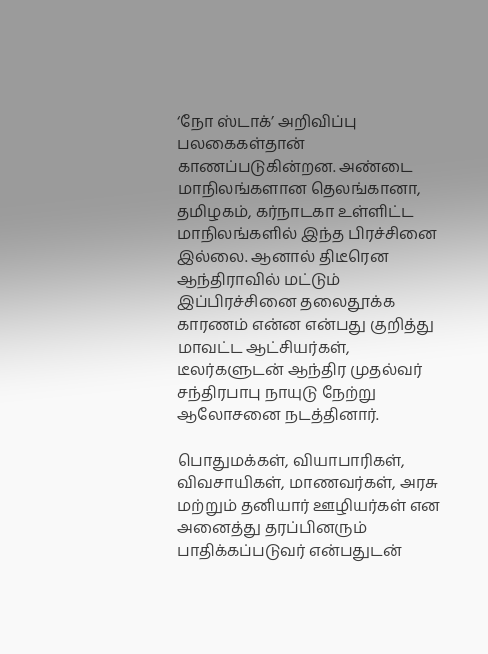‘நோ ஸ்டாக்’ அறிவிப்பு பலகைகள்தான் காணப்படுகின்றன. அண்டை மாநிலங்களான தெலங்கானா, தமிழகம், கர்நாடகா உள்ளிட்ட மாநிலங்களில் இந்த பிரச்சினை இல்லை. ஆனால் திடீரென ஆந்திராவில் மட்டும் இப்பிரச்சினை தலைதூக்க காரணம் என்ன என்பது குறித்து மாவட்ட ஆட்சியர்கள், டீலர்களுடன் ஆந்திர முதல்வர் சந்திரபாபு நாயுடு நேற்று ஆலோசனை நடத்தினார்.

பொதுமக்கள், வியாபாரிகள், விவசாயிகள், மாணவர்கள், அரசு மற்றும் தனியார் ஊழியர்கள் என அனைத்து தரப்பினரும் பாதிக்கப்படுவர் என்பதுடன்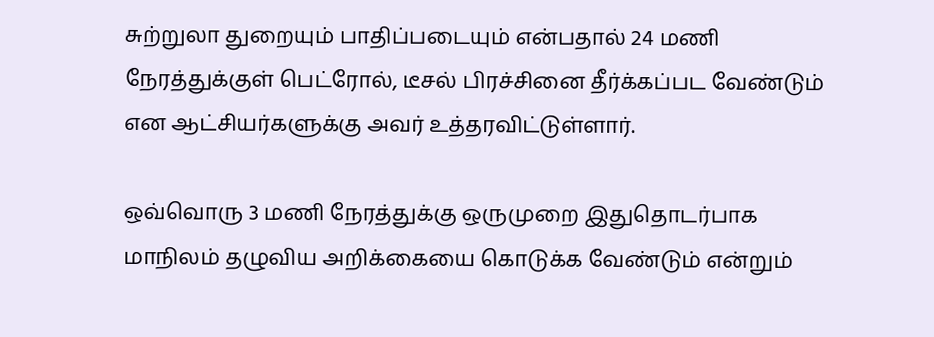சுற்றுலா துறையும் பாதிப்படையும் என்பதால் 24 மணி நேரத்துக்குள் பெட்ரோல், டீசல் பிரச்சினை தீர்க்கப்பட வேண்டும் என ஆட்சியர்களுக்கு அவர் உத்தரவிட்டுள்ளார்.

ஒவ்வொரு 3 மணி நேரத்துக்கு ஒருமுறை இதுதொடர்பாக மாநிலம் தழுவிய அறிக்கையை கொடுக்க வேண்டும் என்றும்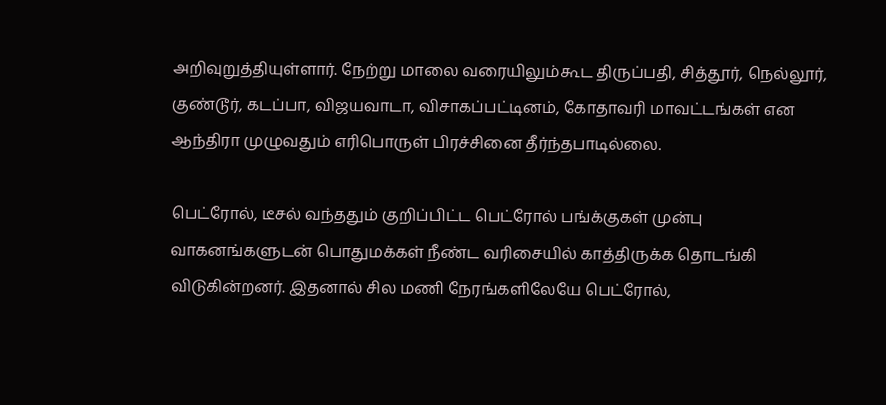அறிவுறுத்தியுள்ளார். நேற்று மாலை வரையிலும்கூட திருப்பதி, சித்தூர், நெல்லூர், குண்டூர், கடப்பா, விஜயவாடா, விசாகப்பட்டினம், கோதாவரி மாவட்டங்கள் என ஆந்திரா முழுவதும் எரிபொருள் பிரச்சினை தீர்ந்தபாடில்லை.

பெட்ரோல், டீசல் வந்ததும் குறிப்பிட்ட பெட்ரோல் பங்க்குகள் முன்பு வாகனங்களுடன் பொதுமக்கள் நீண்ட வரிசையில் காத்திருக்க தொடங்கி விடுகின்றனர். இதனால் சில மணி நேரங்களிலேயே பெட்ரோல்,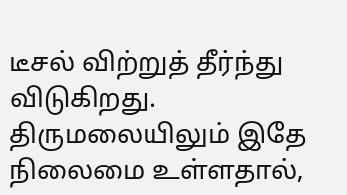டீசல் விற்றுத் தீர்ந்து விடுகிறது. திருமலையிலும் இதே நிலைமை உள்ளதால்,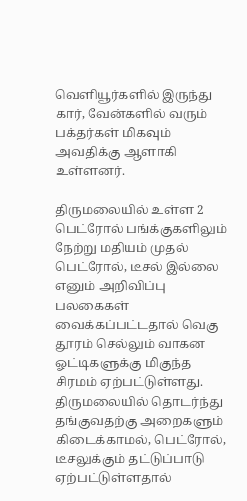வெளியூர்களில் இருந்து கார், வேன்களில் வரும் பக்தர்கள் மிகவும் அவதிக்கு ஆளாகி உள்ளனர்.

திருமலையில் உள்ள 2 பெட்ரோல் பங்க்குகளிலும் நேற்று மதியம் முதல் பெட்ரோல், டீசல் இல்லை எனும் அறிவிப்பு பலகைகள் வைக்கப்பட்டதால் வெகு தூரம் செல்லும் வாகன ஓட்டிகளுக்கு மிகுந்த சிரமம் ஏற்பட்டுள்ளது. திருமலையில் தொடர்ந்து தங்குவதற்கு அறைகளும் கிடைக்காமல், பெட்ரோல், டீசலுக்கும் தட்டுப்பாடு ஏற்பட்டுள்ளதால்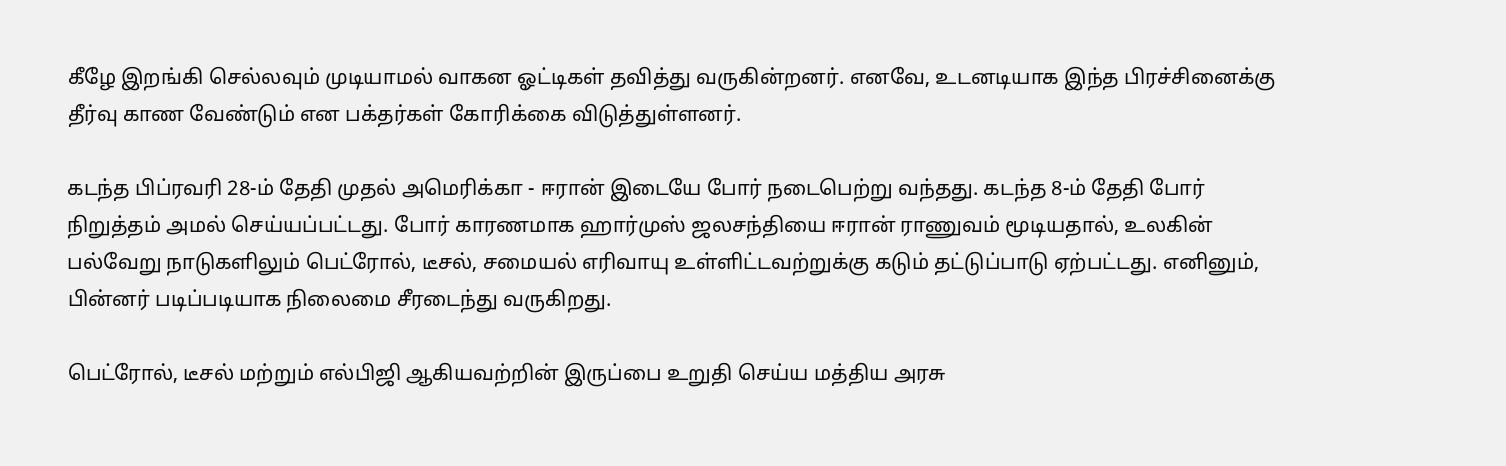கீழே இறங்கி செல்லவும் முடியாமல் வாகன ஓட்டிகள் தவித்து வருகின்றனர். எனவே, உடனடியாக இந்த பிரச்சினைக்கு தீர்வு காண வேண்டும் என பக்தர்கள் கோரிக்கை விடுத்துள்ளனர்.

கடந்த பிப்ரவரி 28-ம் தேதி முதல் அமெரிக்கா - ஈரான் இடையே போர் நடைபெற்று வந்தது. கடந்த 8-ம் தேதி போர் நிறுத்தம் அமல் செய்யப்பட்டது. போர் காரணமாக ஹார்முஸ் ஜலசந்தியை ஈரான் ராணுவம் மூடியதால், உலகின் பல்வேறு நாடுகளிலும் பெட்ரோல், டீசல், சமையல் எரிவாயு உள்ளிட்டவற்றுக்கு கடும் தட்டுப்பாடு ஏற்பட்டது. எனினும், பின்னர் படிப்படியாக நிலைமை சீரடைந்து வருகிறது.

பெட்ரோல், டீசல் மற்றும் எல்பிஜி ஆகியவற்றின் இருப்பை உறுதி செய்ய மத்திய அரசு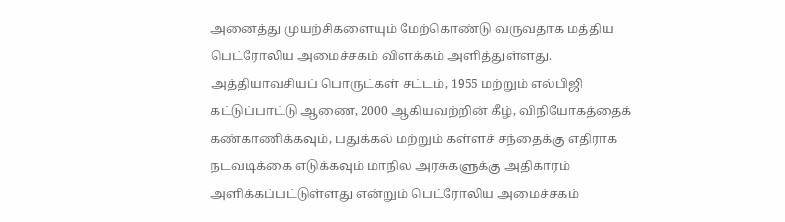அனைத்து முயற்சிகளையும் மேற்கொண்டு வருவதாக மத்திய பெட்ரோலிய அமைச்சகம் விளக்கம் அளித்துள்ளது. அத்தியாவசியப் பொருட்கள் சட்டம், 1955 மற்றும் எல்பிஜி கட்டுப்பாட்டு ஆணை, 2000 ஆகியவற்றின் கீழ், விநியோகத்தைக் கண்காணிக்கவும், பதுக்கல் மற்றும் கள்ளச் சந்தைக்கு எதிராக நடவடிக்கை எடுக்கவும் மாநில அரசுகளுக்கு அதிகாரம் அளிக்கப்பட்டுள்ளது என்றும் பெட்ரோலிய அமைச்சகம்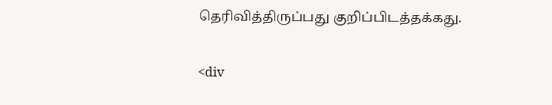தெரிவித்திருப்பது குறிப்பிடத்தக்கது.

<div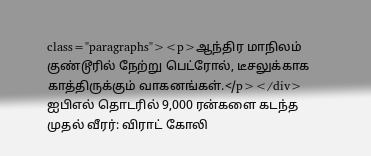class="paragraphs"><p>ஆந்திர மாநிலம் குண்டூரில் நேற்று பெட்ரோல், டீசலுக்காக காத்திருக்கும் வாகனங்கள்.</p></div>
ஐபிஎல் தொடரில் 9,000 ரன்களை கடந்த முதல் வீரர்: விராட் கோலி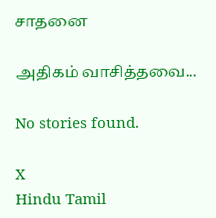சாதனை

அதிகம் வாசித்தவை...

No stories found.

X
Hindu Tamil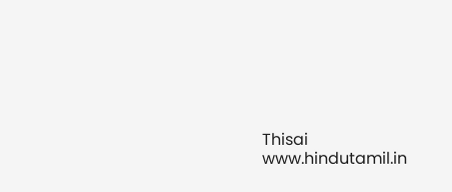Thisai
www.hindutamil.in